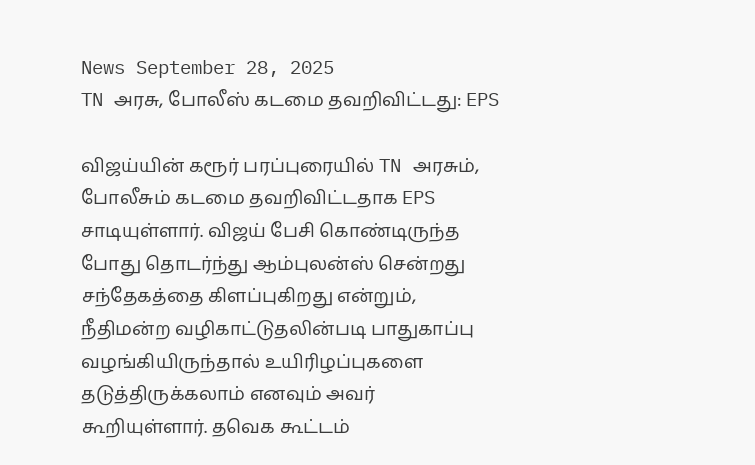News September 28, 2025
TN அரசு, போலீஸ் கடமை தவறிவிட்டது: EPS

விஜய்யின் கரூர் பரப்புரையில் TN அரசும், போலீசும் கடமை தவறிவிட்டதாக EPS சாடியுள்ளார். விஜய் பேசி கொண்டிருந்த போது தொடர்ந்து ஆம்புலன்ஸ் சென்றது சந்தேகத்தை கிளப்புகிறது என்றும், நீதிமன்ற வழிகாட்டுதலின்படி பாதுகாப்பு வழங்கியிருந்தால் உயிரிழப்புகளை தடுத்திருக்கலாம் எனவும் அவர் கூறியுள்ளார். தவெக கூட்டம்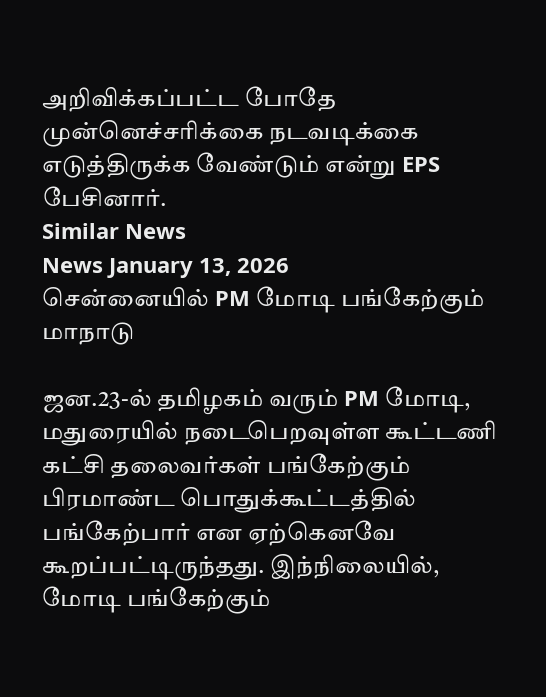அறிவிக்கப்பட்ட போதே முன்னெச்சரிக்கை நடவடிக்கை எடுத்திருக்க வேண்டும் என்று EPS பேசினார்.
Similar News
News January 13, 2026
சென்னையில் PM மோடி பங்கேற்கும் மாநாடு

ஜன.23-ல் தமிழகம் வரும் PM மோடி, மதுரையில் நடைபெறவுள்ள கூட்டணி கட்சி தலைவர்கள் பங்கேற்கும் பிரமாண்ட பொதுக்கூட்டத்தில் பங்கேற்பார் என ஏற்கெனவே கூறப்பட்டிருந்தது. இந்நிலையில், மோடி பங்கேற்கும்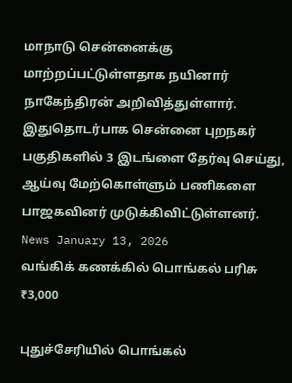மாநாடு சென்னைக்கு மாற்றப்பட்டுள்ளதாக நயினார் நாகேந்திரன் அறிவித்துள்ளார். இதுதொடர்பாக சென்னை புறநகர் பகுதிகளில் 3 இடங்ளை தேர்வு செய்து, ஆய்வு மேற்கொள்ளும் பணிகளை பாஜகவினர் முடுக்கிவிட்டுள்ளனர்.
News January 13, 2026
வங்கிக் கணக்கில் பொங்கல் பரிசு ₹3,000

புதுச்சேரியில் பொங்கல்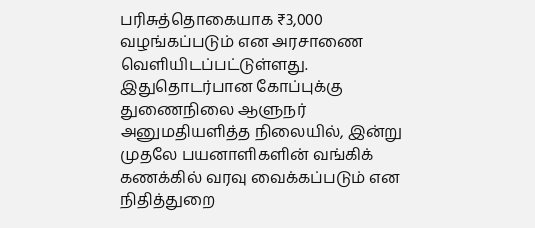பரிசுத்தொகையாக ₹3,000 வழங்கப்படும் என அரசாணை வெளியிடப்பட்டுள்ளது. இதுதொடர்பான கோப்புக்கு துணைநிலை ஆளுநர் அனுமதியளித்த நிலையில், இன்று முதலே பயனாளிகளின் வங்கிக் கணக்கில் வரவு வைக்கப்படும் என நிதித்துறை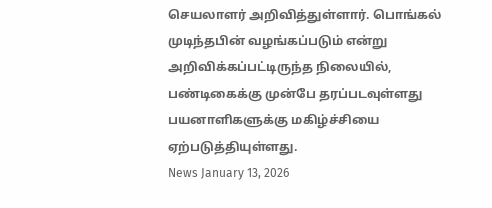செயலாளர் அறிவித்துள்ளார். பொங்கல் முடிந்தபின் வழங்கப்படும் என்று அறிவிக்கப்பட்டிருந்த நிலையில், பண்டிகைக்கு முன்பே தரப்படவுள்ளது பயனாளிகளுக்கு மகிழ்ச்சியை ஏற்படுத்தியுள்ளது.
News January 13, 2026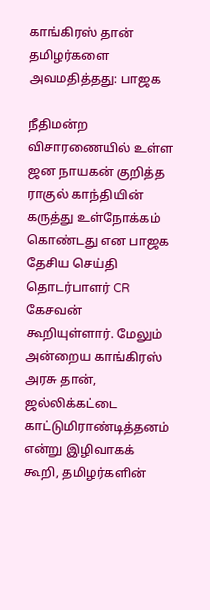காங்கிரஸ் தான் தமிழர்களை அவமதித்தது: பாஜக

நீதிமன்ற விசாரணையில் உள்ள ஜன நாயகன் குறித்த ராகுல் காந்தியின் கருத்து உள்நோக்கம் கொண்டது என பாஜக தேசிய செய்தி தொடர்பாளர் CR கேசவன் கூறியுள்ளார். மேலும் அன்றைய காங்கிரஸ் அரசு தான், ஜல்லிக்கட்டை காட்டுமிராண்டித்தனம் என்று இழிவாகக் கூறி, தமிழர்களின்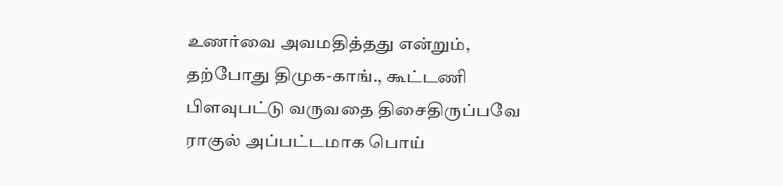உணர்வை அவமதித்தது என்றும், தற்போது திமுக-காங்., கூட்டணி பிளவுபட்டு வருவதை திசைதிருப்பவே ராகுல் அப்பட்டமாக பொய்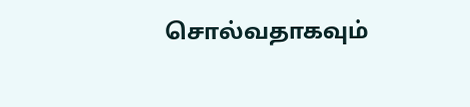சொல்வதாகவும்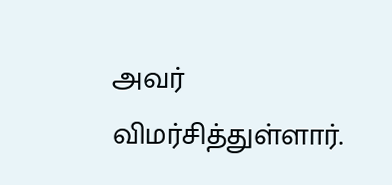அவர் விமர்சித்துள்ளார்.